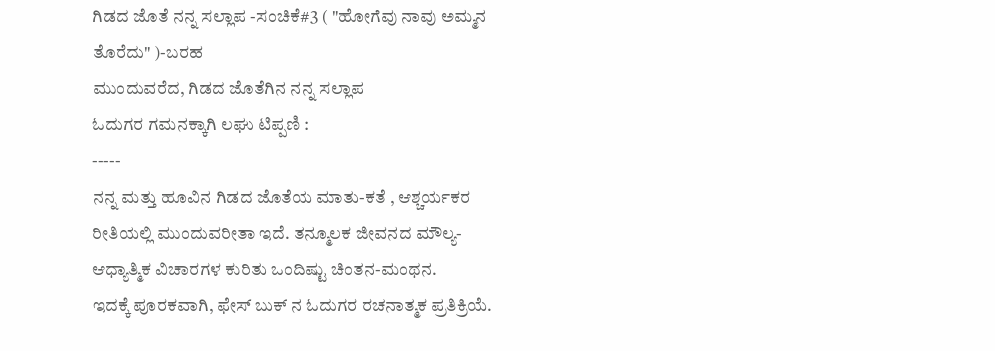ಗಿಡದ ಜೊತೆ ನನ್ನ ಸಲ್ಲಾಪ -ಸಂಚಿಕೆ#3 ( "ಹೋಗೆವು ನಾವು ಅಮ್ಮನ ತೊರೆದು" )-ಬರಹ
ಮುಂದುವರೆದ, ಗಿಡದ ಜೊತೆಗಿನ ನನ್ನ ಸಲ್ಲಾಪ
ಓದುಗರ ಗಮನಕ್ಕಾಗಿ ಲಘು ಟಿಪ್ಪಣಿ :
-----
ನನ್ನ ಮತ್ತು ಹೂವಿನ ಗಿಡದ ಜೊತೆಯ ಮಾತು-ಕತೆ , ಆಶ್ಚರ್ಯಕರ ರೀತಿಯಲ್ಲಿ ಮುಂದುವರೀತಾ ಇದೆ. ತನ್ಮೂಲಕ ಜೀವನದ ಮೌಲ್ಯ- ಆಧ್ಯಾತ್ಮಿಕ ವಿಚಾರಗಳ ಕುರಿತು ಒಂದಿಷ್ಟು ಚಿಂತನ-ಮಂಥನ.
ಇದಕ್ಕೆ ಪೂರಕವಾಗಿ, ಫೇಸ್ ಬುಕ್ ನ ಓದುಗರ ರಚನಾತ್ಮಕ ಪ್ರತಿಕ್ರಿಯೆ.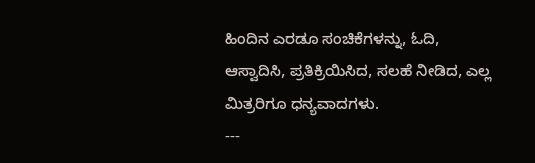ಹಿಂದಿನ ಎರಡೂ ಸಂಚಿಕೆಗಳನ್ನು, ಓದಿ, ಆಸ್ವಾದಿಸಿ, ಪ್ರತಿಕ್ರಿಯಿಸಿದ, ಸಲಹೆ ನೀಡಿದ, ಎಲ್ಲ ಮಿತ್ರರಿಗೂ ಧನ್ಯವಾದಗಳು.
---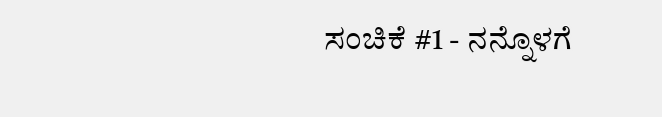ಸಂಚಿಕೆ #1 - ನನ್ನೊಳಗೆ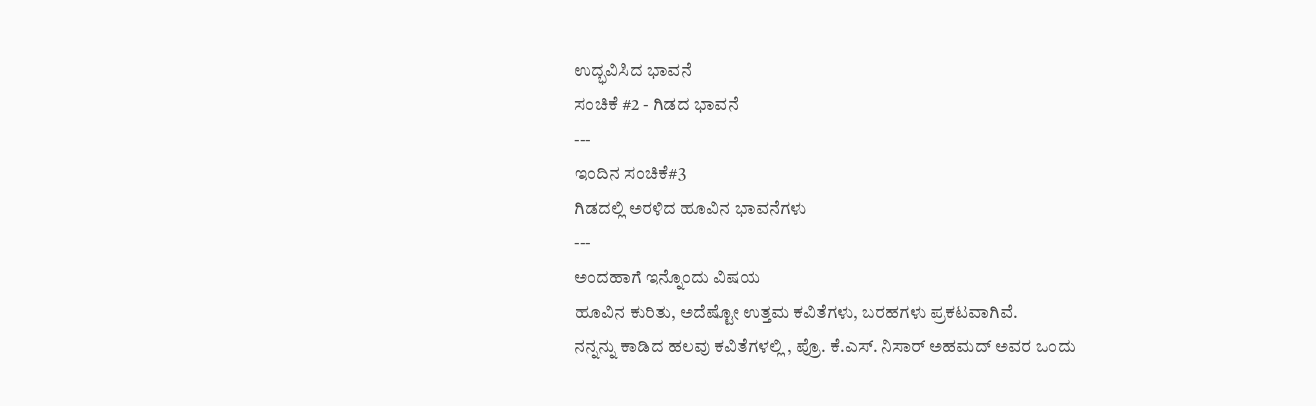ಉದ್ಭವಿಸಿದ ಭಾವನೆ
ಸಂಚಿಕೆ #2 - ಗಿಡದ ಭಾವನೆ
---
ಇಂದಿನ ಸಂಚಿಕೆ#3
ಗಿಡದಲ್ಲಿ ಅರಳಿದ ಹೂವಿನ ಭಾವನೆಗಳು
---
ಅಂದಹಾಗೆ ಇನ್ನೊಂದು ವಿಷಯ
ಹೂವಿನ ಕುರಿತು, ಅದೆಷ್ಟೋ ಉತ್ತಮ ಕವಿತೆಗಳು, ಬರಹಗಳು ಪ್ರಕಟವಾಗಿವೆ.
ನನ್ನನ್ನು ಕಾಡಿದ ಹಲವು ಕವಿತೆಗಳಲ್ಲಿ , ಪ್ರೊ. ಕೆ.ಎಸ್. ನಿಸಾರ್ ಅಹಮದ್ ಅವರ ಒಂದು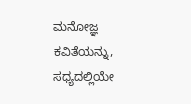ಮನೋಜ್ಞ ಕವಿತೆಯನ್ನು, ಸಧ್ಯದಲ್ಲಿಯೇ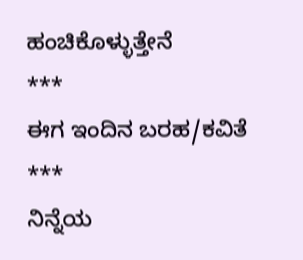ಹಂಚಿಕೊಳ್ಳುತ್ತೇನೆ
***
ಈಗ ಇಂದಿನ ಬರಹ/ಕವಿತೆ
***
ನಿನ್ನೆಯ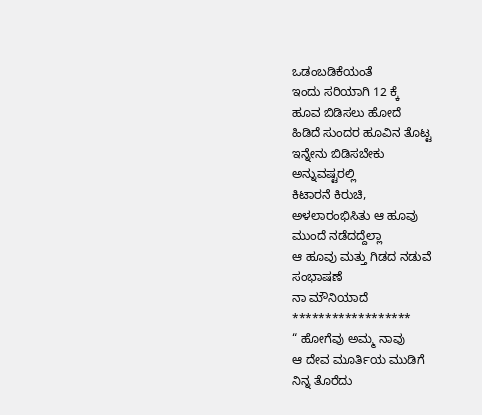ಒಡಂಬಡಿಕೆಯಂತೆ
ಇಂದು ಸರಿಯಾಗಿ 12 ಕ್ಕೆ
ಹೂವ ಬಿಡಿಸಲು ಹೋದೆ
ಹಿಡಿದೆ ಸುಂದರ ಹೂವಿನ ತೊಟ್ಟ
ಇನ್ನೇನು ಬಿಡಿಸಬೇಕು
ಅನ್ನುವಷ್ಟರಲ್ಲಿ
ಕಿಟಾರನೆ ಕಿರುಚಿ,
ಅಳಲಾರಂಭಿಸಿತು ಆ ಹೂವು
ಮುಂದೆ ನಡೆದದ್ದೆಲ್ಲಾ
ಆ ಹೂವು ಮತ್ತು ಗಿಡದ ನಡುವೆ
ಸಂಭಾಷಣೆ
ನಾ ಮೌನಿಯಾದೆ
******************
“ ಹೋಗೆವು ಅಮ್ಮ ನಾವು
ಆ ದೇವ ಮೂರ್ತಿಯ ಮುಡಿಗೆ
ನಿನ್ನ ತೊರೆದು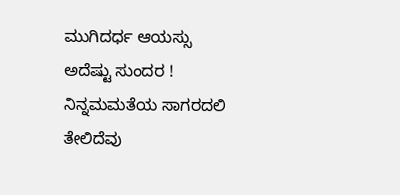ಮುಗಿದರ್ಧ ಆಯಸ್ಸು
ಅದೆಷ್ಟು ಸುಂದರ !
ನಿನ್ನಮಮತೆಯ ಸಾಗರದಲಿ
ತೇಲಿದೆವು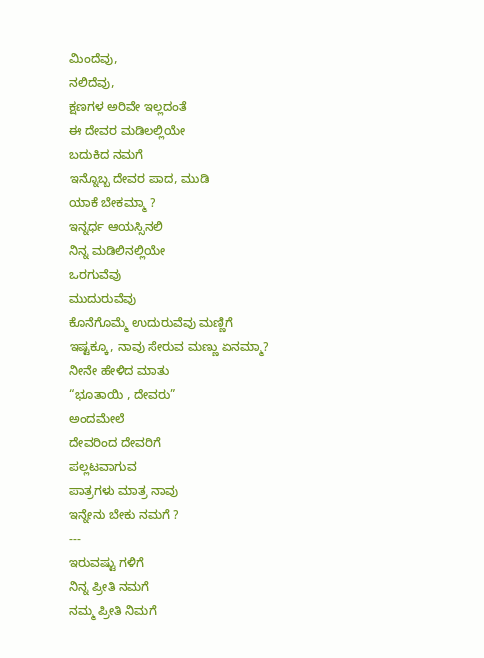ಮಿಂದೆವು,
ನಲಿದೆವು,
ಕ್ಷಣಗಳ ಅರಿವೇ ಇಲ್ಲದಂತೆ
ಈ ದೇವರ ಮಡಿಲಲ್ಲಿಯೇ
ಬದುಕಿದ ನಮಗೆ
ಇನ್ನೊಬ್ಬ ದೇವರ ಪಾದ, ಮುಡಿ
ಯಾಕೆ ಬೇಕಮ್ಮಾ ?
ಇನ್ನರ್ಧ ಆಯಸ್ಸಿನಲಿ
ನಿನ್ನ ಮಡಿಲಿನಲ್ಲಿಯೇ
ಒರಗುವೆವು
ಮುದುರುವೆವು
ಕೊನೆಗೊಮ್ಮೆ ಉದುರುವೆವು ಮಣ್ಣಿಗೆ
ಇಷ್ಟಕ್ಕೂ, ನಾವು ಸೇರುವ ಮಣ್ಣು ಏನಮ್ಮಾ?
ನೀನೇ ಹೇಳಿದ ಮಾತು
“ಭೂತಾಯಿ , ದೇವರು”
ಅಂದಮೇಲೆ
ದೇವರಿಂದ ದೇವರಿಗೆ
ಪಲ್ಲಟವಾಗುವ
ಪಾತ್ರಗಳು ಮಾತ್ರ ನಾವು
ಇನ್ನೇನು ಬೇಕು ನಮಗೆ ?
---
ಇರುವಷ್ಟು ಗಳಿಗೆ
ನಿನ್ನ ಪ್ರೀತಿ ನಮಗೆ
ನಮ್ಮ ಪ್ರೀತಿ ನಿಮಗೆ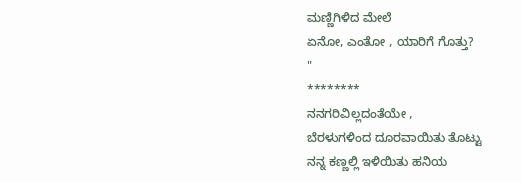ಮಣ್ಣಿಗಿಳಿದ ಮೇಲೆ
ಏನೋ, ಎಂತೋ , ಯಾರಿಗೆ ಗೊತ್ತು?
"
********
ನನಗರಿವಿಲ್ಲದಂತೆಯೇ ,
ಬೆರಳುಗಳಿಂದ ದೂರವಾಯಿತು ತೊಟ್ಟು
ನನ್ನ ಕಣ್ಣಲ್ಲಿ ಇಳಿಯಿತು ಹನಿಯ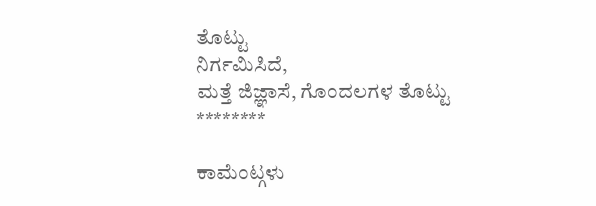ತೊಟ್ಟು
ನಿರ್ಗಮಿಸಿದೆ,
ಮತ್ತೆ ಜಿಜ್ಞಾಸೆ, ಗೊಂದಲಗಳ ತೊಟ್ಟು
********

ಕಾಮೆಂಟ್ಗಳು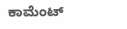ಕಾಮೆಂಟ್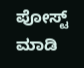ಪೋಸ್ಟ್ ಮಾಡಿ